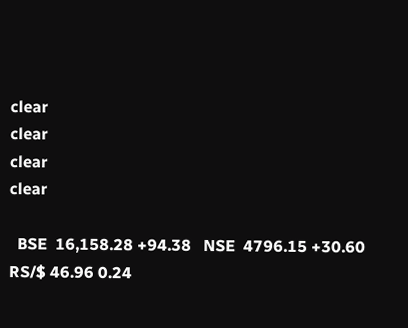clear
clear
clear
clear

  BSE  16,158.28 +94.38   NSE  4796.15 +30.60   RS/$ 46.96 0.24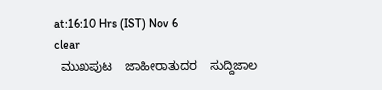at:16:10 Hrs (IST) Nov 6
clear
  ಮುಖಪುಟ    ಜಾಹೀರಾತುದರ    ಸುದ್ದಿಜಾಲ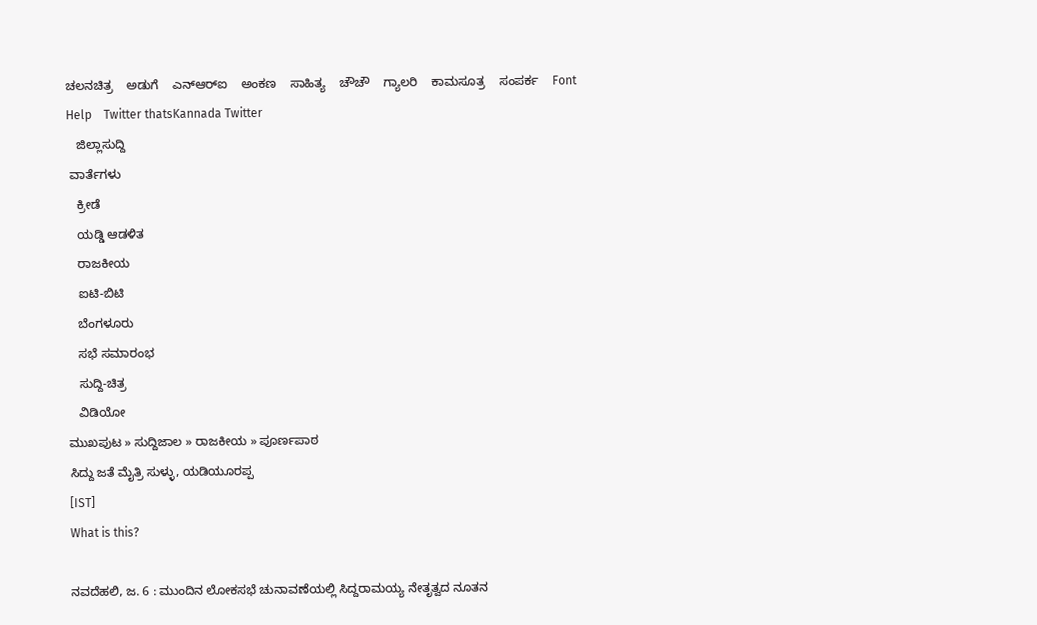ಚಲನಚಿತ್ರ    ಅಡುಗೆ    ಎನ್‌ಆರ್‌ಐ    ಅಂಕಣ    ಸಾಹಿತ್ಯ    ಚೌಚೌ    ಗ್ಯಾಲರಿ    ಕಾಮಸೂತ್ರ    ಸಂಪರ್ಕ    Font Help    Twitter thatsKannada Twitter
   ಜಿಲ್ಲಾಸುದ್ದಿ
 ವಾರ್ತೆಗಳು
   ಕ್ರೀಡೆ
   ಯಡ್ಡಿ ಆಡಳಿತ
   ರಾಜಕೀಯ
   ಐಟಿ-ಬಿಟಿ
   ಬೆಂಗಳೂರು
   ಸಭೆ ಸಮಾರಂಭ
   ಸುದ್ದಿ-ಚಿತ್ರ
   ವಿಡಿಯೋ
ಮುಖಪುಟ » ಸುದ್ದಿಜಾಲ » ರಾಜಕೀಯ » ಪೂರ್ಣಪಾಠ
ಸಿದ್ದು ಜತೆ ಮೈತ್ರಿ ಸುಳ್ಳು, ಯಡಿಯೂರಪ್ಪ
[IST]
What is this?

ನವದೆಹಲಿ, ಜ. 6 : ಮುಂದಿನ ಲೋಕಸಭೆ ಚುನಾವಣೆಯಲ್ಲಿ ಸಿದ್ದರಾಮಯ್ಯ ನೇತೃತ್ವದ ನೂತನ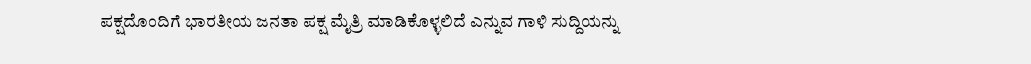ಪಕ್ಷದೊಂದಿಗೆ ಭಾರತೀಯ ಜನತಾ ಪಕ್ಷ ಮೈತ್ರಿ ಮಾಡಿಕೊಳ್ಳಲಿದೆ ಎನ್ನುವ ಗಾಳಿ ಸುದ್ದಿಯನ್ನು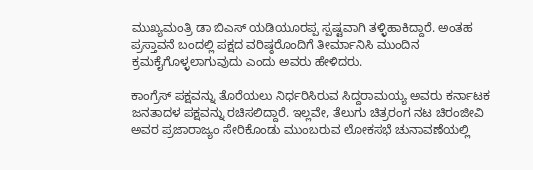ಮುಖ್ಯಮಂತ್ರಿ ಡಾ ಬಿಎಸ್ ಯಡಿಯೂರಪ್ಪ ಸ್ಪಷ್ಟವಾಗಿ ತಳ್ಳಿಹಾಕಿದ್ದಾರೆ. ಅಂತಹ ಪ್ರಸ್ತಾವನೆ ಬಂದಲ್ಲಿ ಪಕ್ಷದ ವರಿಷ್ಠರೊಂದಿಗೆ ತೀರ್ಮಾನಿಸಿ ಮುಂದಿನ ಕ್ರಮಕೈಗೊಳ್ಳಲಾಗುವುದು ಎಂದು ಅವರು ಹೇಳಿದರು.

ಕಾಂಗ್ರೆಸ್ ಪಕ್ಷವನ್ನು ತೊರೆಯಲು ನಿರ್ಧರಿಸಿರುವ ಸಿದ್ದರಾಮಯ್ಯ ಅವರು ಕರ್ನಾಟಕ ಜನತಾದಳ ಪಕ್ಷವನ್ನು ರಚಿಸಲಿದ್ದಾರೆ. ಇಲ್ಲವೇ, ತೆಲುಗು ಚಿತ್ರರಂಗ ನಟ ಚಿರಂಜೀವಿ ಅವರ ಪ್ರಜಾರಾಜ್ಯಂ ಸೇರಿಕೊಂಡು ಮುಂಬರುವ ಲೋಕಸಭೆ ಚುನಾವಣೆಯಲ್ಲಿ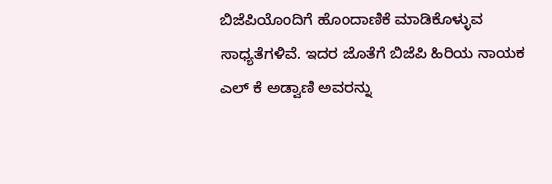ಬಿಜೆಪಿಯೊಂದಿಗೆ ಹೊಂದಾಣಿಕೆ ಮಾಡಿಕೊಳ್ಳುವ ಸಾಧ್ಯತೆಗಳಿವೆ. ಇದರ ಜೊತೆಗೆ ಬಿಜೆಪಿ ಹಿರಿಯ ನಾಯಕ ಎಲ್ ಕೆ ಅಡ್ವಾಣಿ ಅವರನ್ನು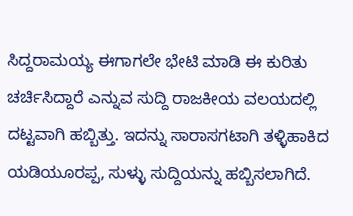ಸಿದ್ದರಾಮಯ್ಯ ಈಗಾಗಲೇ ಭೇಟಿ ಮಾಡಿ ಈ ಕುರಿತು ಚರ್ಚಿಸಿದ್ದಾರೆ ಎನ್ನುವ ಸುದ್ದಿ ರಾಜಕೀಯ ವಲಯದಲ್ಲಿ ದಟ್ಟವಾಗಿ ಹಬ್ಬಿತ್ತು. ಇದನ್ನು ಸಾರಾಸಗಟಾಗಿ ತಳ್ಳಿಹಾಕಿದ ಯಡಿಯೂರಪ್ಪ, ಸುಳ್ಳು ಸುದ್ದಿಯನ್ನು ಹಬ್ಬಿಸಲಾಗಿದೆ.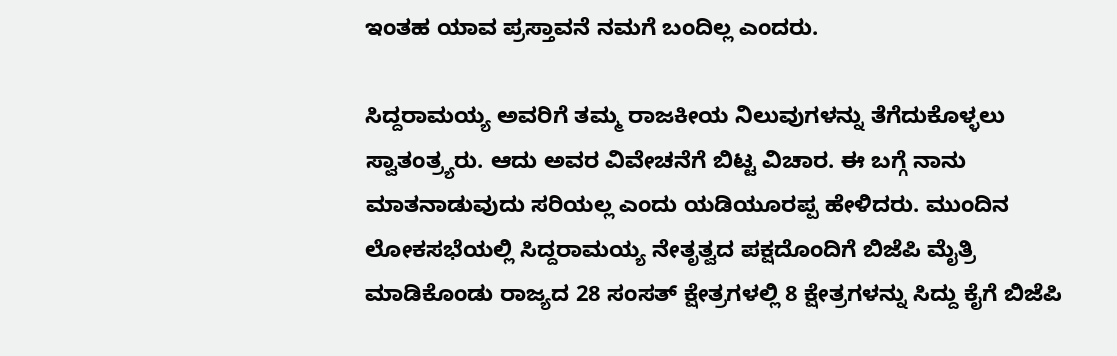ಇಂತಹ ಯಾವ ಪ್ರಸ್ತಾವನೆ ನಮಗೆ ಬಂದಿಲ್ಲ ಎಂದರು.

ಸಿದ್ದರಾಮಯ್ಯ ಅವರಿಗೆ ತಮ್ಮ ರಾಜಕೀಯ ನಿಲುವುಗಳನ್ನು ತೆಗೆದುಕೊಳ್ಳಲು ಸ್ವಾತಂತ್ರ್ಯರು. ಆದು ಅವರ ವಿವೇಚನೆಗೆ ಬಿಟ್ಟ ವಿಚಾರ. ಈ ಬಗ್ಗೆ ನಾನು ಮಾತನಾಡುವುದು ಸರಿಯಲ್ಲ ಎಂದು ಯಡಿಯೂರಪ್ಪ ಹೇಳಿದರು. ಮುಂದಿನ ಲೋಕಸಭೆಯಲ್ಲಿ ಸಿದ್ದರಾಮಯ್ಯ ನೇತೃತ್ವದ ಪಕ್ಷದೊಂದಿಗೆ ಬಿಜೆಪಿ ಮೈತ್ರಿ ಮಾಡಿಕೊಂಡು ರಾಜ್ಯದ 28 ಸಂಸತ್ ಕ್ಷೇತ್ರಗಳಲ್ಲಿ 8 ಕ್ಷೇತ್ರಗಳನ್ನು ಸಿದ್ದು ಕೈಗೆ ಬಿಜೆಪಿ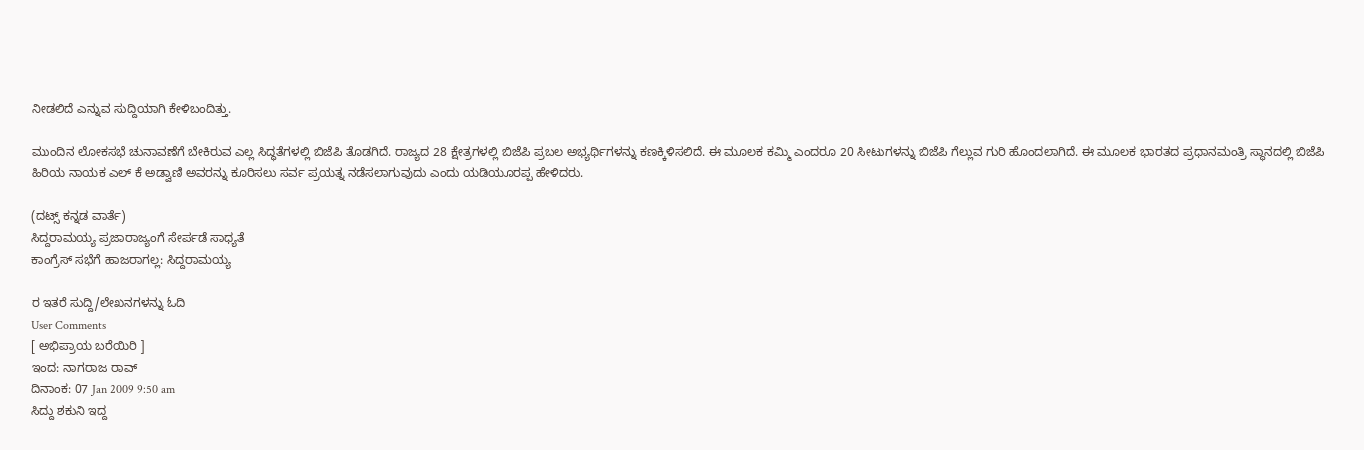ನೀಡಲಿದೆ ಎನ್ನುವ ಸುದ್ದಿಯಾಗಿ ಕೇಳಿಬಂದಿತ್ತು.

ಮುಂದಿನ ಲೋಕಸಭೆ ಚುನಾವಣೆಗೆ ಬೇಕಿರುವ ಎಲ್ಲ ಸಿದ್ಧತೆಗಳಲ್ಲಿ ಬಿಜೆಪಿ ತೊಡಗಿದೆ. ರಾಜ್ಯದ 28 ಕ್ಷೇತ್ರಗಳಲ್ಲಿ ಬಿಜೆಪಿ ಪ್ರಬಲ ಅಭ್ಯರ್ಥಿಗಳನ್ನು ಕಣಕ್ಕಿಳಿಸಲಿದೆ. ಈ ಮೂಲಕ ಕಮ್ಮಿ ಎಂದರೂ 20 ಸೀಟುಗಳನ್ನು ಬಿಜೆಪಿ ಗೆಲ್ಲುವ ಗುರಿ ಹೊಂದಲಾಗಿದೆ. ಈ ಮೂಲಕ ಭಾರತದ ಪ್ರಧಾನಮಂತ್ರಿ ಸ್ಥಾನದಲ್ಲಿ ಬಿಜೆಪಿ ಹಿರಿಯ ನಾಯಕ ಎಲ್ ಕೆ ಅಡ್ವಾಣಿ ಅವರನ್ನು ಕೂರಿಸಲು ಸರ್ವ ಪ್ರಯತ್ನ ನಡೆಸಲಾಗುವುದು ಎಂದು ಯಡಿಯೂರಪ್ಪ ಹೇಳಿದರು.

(ದಟ್ಸ್ ಕನ್ನಡ ವಾರ್ತೆ)
ಸಿದ್ದರಾಮಯ್ಯ ಪ್ರಜಾರಾಜ್ಯಂಗೆ ಸೇರ್ಪಡೆ ಸಾಧ್ಯತೆ
ಕಾಂಗ್ರೆಸ್ ಸಭೆಗೆ ಹಾಜರಾಗಲ್ಲ: ಸಿದ್ದರಾಮಯ್ಯ

ರ ಇತರೆ ಸುದ್ದಿ/ಲೇಖನಗಳನ್ನು ಓದಿ
User Comments
[ ಅಭಿಪ್ರಾಯ ಬರೆಯಿರಿ ]
ಇಂದ: ನಾಗರಾಜ ರಾವ್
ದಿನಾಂಕ: 07 Jan 2009 9:50 am
ಸಿದ್ದು ಶಕುನಿ ಇದ್ದ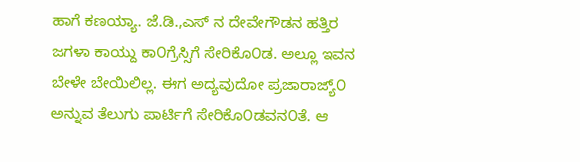ಹಾಗೆ ಕಣಯ್ಯಾ. ಜೆ.ಡಿ.,ಎಸ್ ನ ದೇವೇಗೌಡನ ಹತ್ತಿರ ಜಗಳಾ ಕಾಯ್ದು ಕಾ೦ಗ್ರೆಸ್ಸಿಗೆ ಸೇರಿಕೊ೦ಡ. ಅಲ್ಲೂ ಇವನ ಬೇಳೇ ಬೇಯಿಲಿಲ್ಲ. ಈಗ ಅದ್ಯವುದೋ ಪ್ರಜಾರಾಜ್ಯ್೦ ಅನ್ನುವ ತೆಲುಗು ಪಾರ್ಟಿಗೆ ಸೇರಿಕೊ೦ಡವನ೦ತೆ. ಆ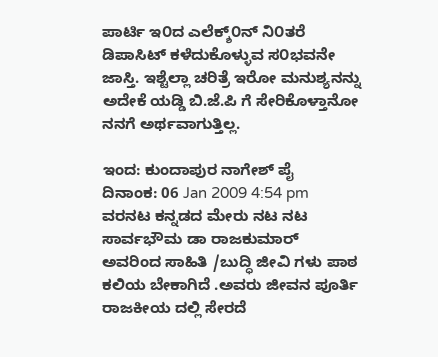ಪಾರ್ಟಿ ಇ೦ದ ಎಲೆಕ್ಶ್೦ನ್ ನಿ೦ತರೆ ಡಿಪಾಸಿಟ್ ಕಳೆದುಕೊಳ್ಳುವ ಸ೦ಭವನೇ ಜಾಸ್ತಿ. ಇಶ್ಟೆಲ್ಲಾ ಚರಿತ್ರೆ ಇರೋ ಮನುಶ್ಯನನ್ನು ಅದೇಕೆ ಯಡ್ಡಿ ಬಿ.ಜೆ.ಪಿ ಗೆ ಸೇರಿಕೊಳ್ತಾನೋ ನನಗೆ ಅರ್ಥವಾಗುತ್ತಿಲ್ಲ.

ಇಂದ: ಕುಂದಾಪುರ ನಾಗೇಶ್ ಪೈ
ದಿನಾಂಕ: 06 Jan 2009 4:54 pm
ವರನಟ ಕನ್ನಡದ ಮೇರು ನಟ ನಟ ಸಾರ್ವಭೌಮ ಡಾ ರಾಜಕುಮಾರ್ ಅವರಿಂದ ಸಾಹಿತಿ /ಬುದ್ಧಿ ಜೀವಿ ಗಳು ಪಾಠ ಕಲಿಯ ಬೇಕಾಗಿದೆ .ಅವರು ಜೀವನ ಪೂರ್ತಿ ರಾಜಕೀಯ ದಲ್ಲಿ ಸೇರದೆ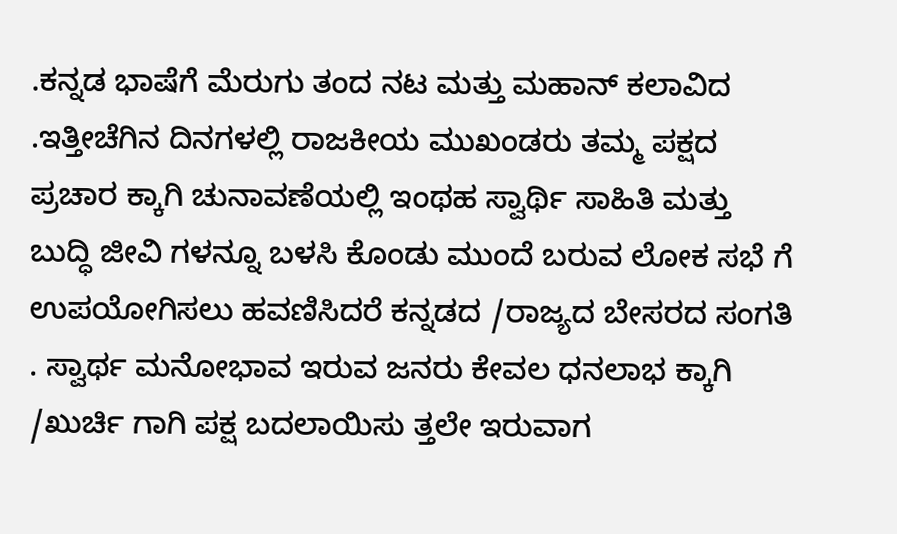.ಕನ್ನಡ ಭಾಷೆಗೆ ಮೆರುಗು ತಂದ ನಟ ಮತ್ತು ಮಹಾನ್ ಕಲಾವಿದ .ಇತ್ತೀಚೆಗಿನ ದಿನಗಳಲ್ಲಿ ರಾಜಕೀಯ ಮುಖಂಡರು ತಮ್ಮ ಪಕ್ಷದ ಪ್ರಚಾರ ಕ್ಕಾಗಿ ಚುನಾವಣೆಯಲ್ಲಿ ಇಂಥಹ ಸ್ವಾರ್ಥಿ ಸಾಹಿತಿ ಮತ್ತು ಬುದ್ಧಿ ಜೀವಿ ಗಳನ್ನೂ ಬಳಸಿ ಕೊಂಡು ಮುಂದೆ ಬರುವ ಲೋಕ ಸಭೆ ಗೆ ಉಪಯೋಗಿಸಲು ಹವಣಿಸಿದರೆ ಕನ್ನಡದ /ರಾಜ್ಯದ ಬೇಸರದ ಸಂಗತಿ . ಸ್ವಾರ್ಥ ಮನೋಭಾವ ಇರುವ ಜನರು ಕೇವಲ ಧನಲಾಭ ಕ್ಕಾಗಿ /ಖುರ್ಚಿ ಗಾಗಿ ಪಕ್ಷ ಬದಲಾಯಿಸು ತ್ತಲೇ ಇರುವಾಗ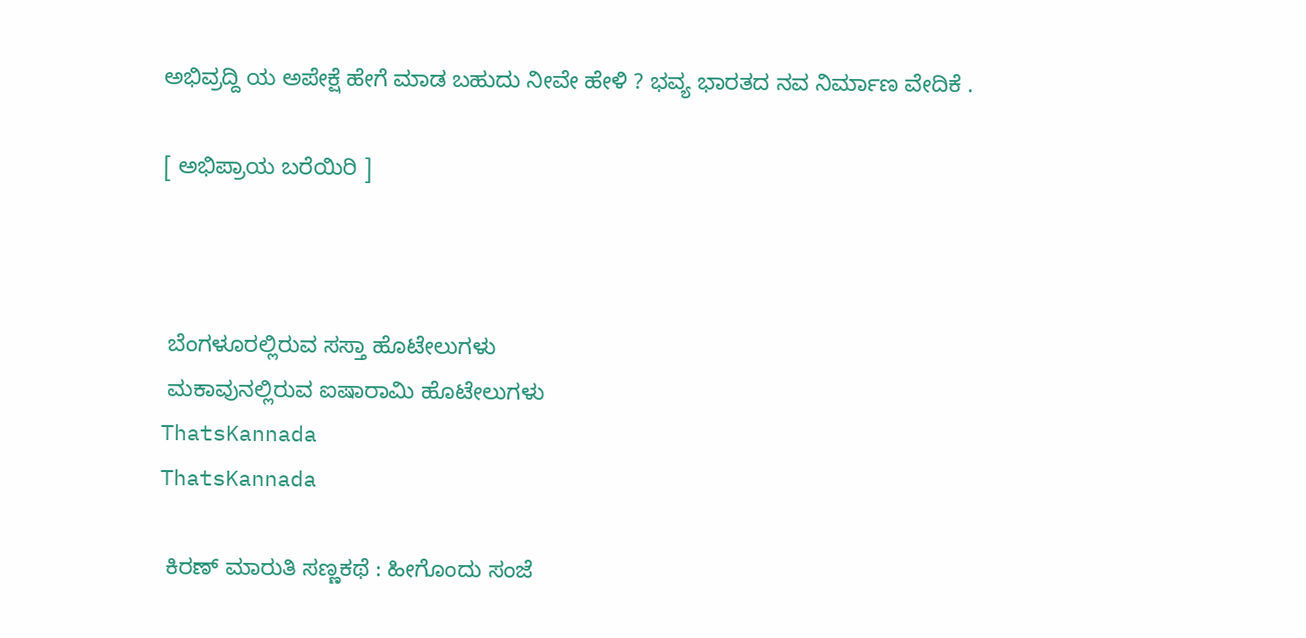ಅಭಿವ್ರದ್ದಿ ಯ ಅಪೇಕ್ಷೆ ಹೇಗೆ ಮಾಡ ಬಹುದು ನೀವೇ ಹೇಳಿ ? ಭವ್ಯ ಭಾರತದ ನವ ನಿರ್ಮಾಣ ವೇದಿಕೆ .

[ ಅಭಿಪ್ರಾಯ ಬರೆಯಿರಿ ]



 ಬೆಂಗಳೂರಲ್ಲಿರುವ ಸಸ್ತಾ ಹೊಟೇಲುಗಳು
 ಮಕಾವುನಲ್ಲಿರುವ ಐಷಾರಾಮಿ ಹೊಟೇಲುಗಳು
ThatsKannada
ThatsKannada

 ಕಿರಣ್ ಮಾರುತಿ ಸಣ್ಣಕಥೆ : ಹೀಗೊಂದು ಸಂಜೆ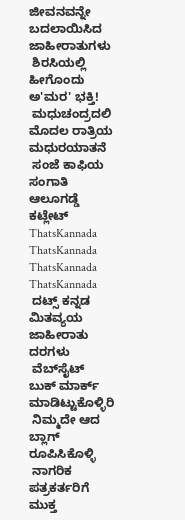ಜೀವನವನ್ನೇ ಬದಲಾಯಿಸಿದ ಜಾಹೀರಾತುಗಳು
 ಶಿರಸಿಯಲ್ಲಿ ಹೀಗೊಂದು ಅ'ಮರ' ಭಕ್ತಿ!
 ಮಧುಚಂದ್ರದಲಿ ಮೊದಲ ರಾತ್ರಿಯ ಮಧುರಯಾತನೆ
 ಸಂಜೆ ಕಾಫಿಯ ಸಂಗಾತಿ ಆಲೂಗಡ್ಡೆ ಕಟ್ಲೇಟ್‌
ThatsKannada
ThatsKannada
ThatsKannada
ThatsKannada
 ದಟ್ಸ್ ಕನ್ನಡ ಮಿತವ್ಯಯ ಜಾಹೀರಾತು ದರಗಳು
 ವೆಬ್‌ಸೈಟ್ ಬುಕ್ ಮಾರ್ಕ್ ಮಾಡಿಟ್ಟುಕೊಳ್ಳಿರಿ
 ನಿಮ್ಮದೇ ಆದ ಬ್ಲಾಗ್ ರೂಪಿಸಿಕೊಳ್ಳಿ
 ನಾಗರಿಕ ಪತ್ರಕರ್ತರಿಗೆ ಮುಕ್ತ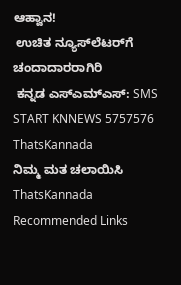ಆಹ್ವಾನ!
 ಉಚಿತ ನ್ಯೂಸ್‌ಲೆಟರ್‌ಗೆ ಚಂದಾದಾರರಾಗಿರಿ
 ಕನ್ನಡ ಎಸ್ಎಮ್ಎಸ್: SMS START KNNEWS 5757576
ThatsKannada
ನಿಮ್ಮ ಮತ ಚಲಾಯಿಸಿ
ThatsKannada
Recommended Links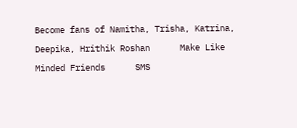Become fans of Namitha, Trisha, Katrina, Deepika, Hrithik Roshan      Make Like Minded Friends      SMS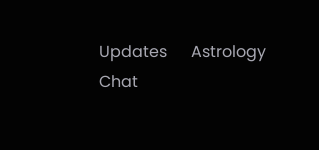Updates      Astrology      Chat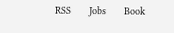RSS      Jobs      Book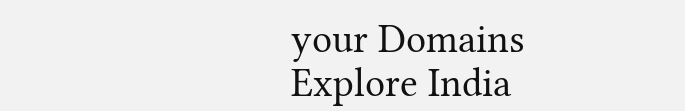your Domains      Explore India